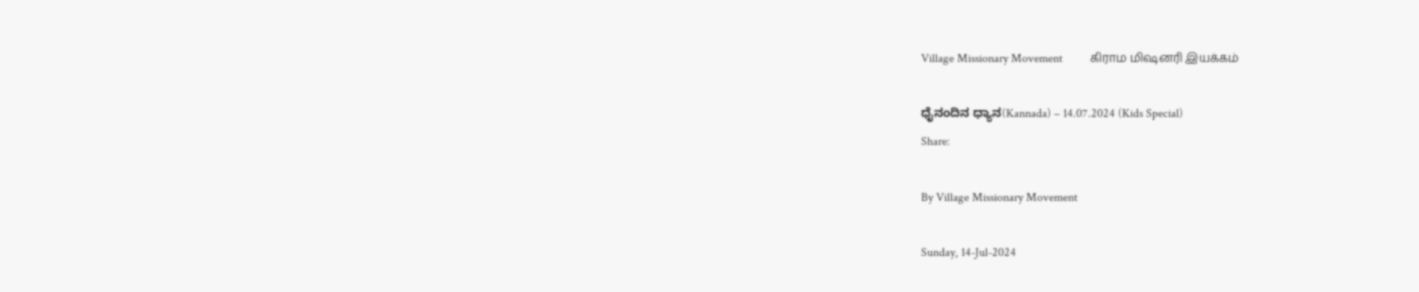Village Missionary Movement         கிராம மிஷனரி இயக்கம்

ಧೈನಂದಿನ ಧ್ಯಾನ(Kannada) – 14.07.2024 (Kids Special)
Share:

By Village Missionary Movement

Sunday, 14-Jul-2024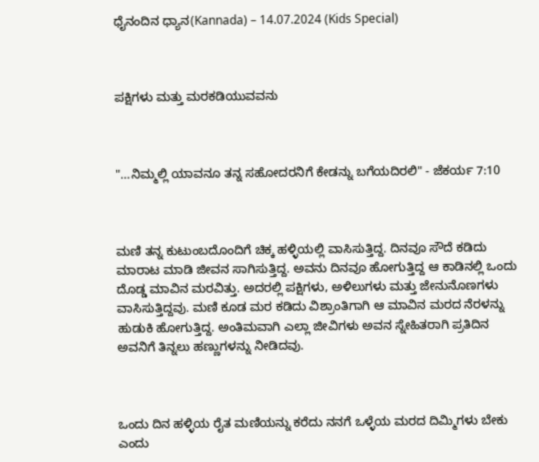ಧೈನಂದಿನ ಧ್ಯಾನ(Kannada) – 14.07.2024 (Kids Special)



ಪಕ್ಷಿಗಳು ಮತ್ತು ಮರಕಡಿಯುವವನು



"…ನಿಮ್ಮಲ್ಲಿ ಯಾವನೂ ತನ್ನ ಸಹೋದರನಿಗೆ ಕೇಡನ್ನು ಬಗೆಯದಿರಲಿ" - ಜೆಕರ್ಯ 7:10



ಮಣಿ ತನ್ನ ಕುಟುಂಬದೊಂದಿಗೆ ಚಿಕ್ಕ ಹಳ್ಳಿಯಲ್ಲಿ ವಾಸಿಸುತ್ತಿದ್ದ. ದಿನವೂ ಸೌದೆ ಕಡಿದು ಮಾರಾಟ ಮಾಡಿ ಜೀವನ ಸಾಗಿಸುತ್ತಿದ್ದ. ಅವನು ದಿನವೂ ಹೋಗುತ್ತಿದ್ದ ಆ ಕಾಡಿನಲ್ಲಿ ಒಂದು ದೊಡ್ಡ ಮಾವಿನ ಮರವಿತ್ತು. ಅದರಲ್ಲಿ ಪಕ್ಷಿಗಳು, ಅಳಿಲುಗಳು ಮತ್ತು ಜೇನುನೊಣಗಳು ವಾಸಿಸುತ್ತಿದ್ದವು. ಮಣಿ ಕೂಡ ಮರ ಕಡಿದು ವಿಶ್ರಾಂತಿಗಾಗಿ ಆ ಮಾವಿನ ಮರದ ನೆರಳನ್ನು ಹುಡುಕಿ ಹೋಗುತ್ತಿದ್ದ. ಅಂತಿಮವಾಗಿ ಎಲ್ಲಾ ಜೀವಿಗಳು ಅವನ ಸ್ನೇಹಿತರಾಗಿ ಪ್ರತಿದಿನ ಅವನಿಗೆ ತಿನ್ನಲು ಹಣ್ಣುಗಳನ್ನು ನೀಡಿದವು.



ಒಂದು ದಿನ ಹಳ್ಳಿಯ ರೈತ ಮಣಿಯನ್ನು ಕರೆದು ನನಗೆ ಒಳ್ಳೆಯ ಮರದ ದಿಮ್ಮಿಗಳು ಬೇಕು ಎಂದು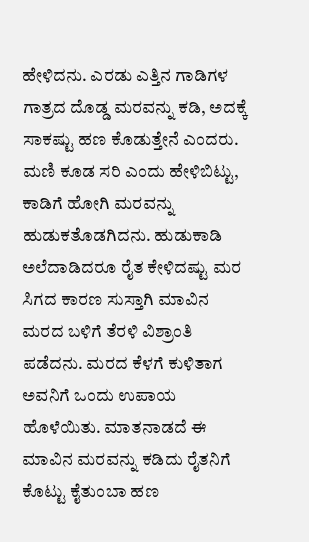ಹೇಳಿದನು. ಎರಡು ಎತ್ತಿನ ಗಾಡಿಗಳ ಗಾತ್ರದ ದೊಡ್ಡ ಮರವನ್ನು ಕಡಿ, ಅದಕ್ಕೆ ಸಾಕಷ್ಟು ಹಣ ಕೊಡುತ್ತೇನೆ ಎಂದರು. ಮಣಿ ಕೂಡ ಸರಿ ಎಂದು ಹೇಳಿಬಿಟ್ಟು, ಕಾಡಿಗೆ ಹೋಗಿ ಮರವನ್ನು ಹುಡುಕತೊಡಗಿದನು. ಹುಡುಕಾಡಿ ಅಲೆದಾಡಿದರೂ ರೈತ ಕೇಳಿದಷ್ಟು ಮರ ಸಿಗದ ಕಾರಣ ಸುಸ್ತಾಗಿ ಮಾವಿನ ಮರದ ಬಳಿಗೆ ತೆರಳಿ ವಿಶ್ರಾಂತಿ ಪಡೆದನು. ಮರದ ಕೆಳಗೆ ಕುಳಿತಾಗ ಅವನಿಗೆ ಒಂದು ಉಪಾಯ ಹೊಳೆಯಿತು. ಮಾತನಾಡದೆ ಈ ಮಾವಿನ ಮರವನ್ನು ಕಡಿದು ರೈತನಿಗೆ ಕೊಟ್ಟು ಕೈತುಂಬಾ ಹಣ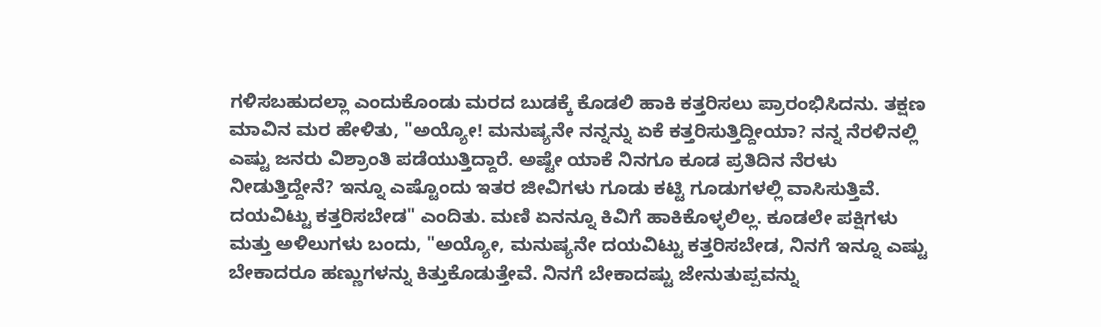ಗಳಿಸಬಹುದಲ್ಲಾ ಎಂದುಕೊಂಡು ಮರದ ಬುಡಕ್ಕೆ ಕೊಡಲಿ ಹಾಕಿ ಕತ್ತರಿಸಲು ಪ್ರಾರಂಭಿಸಿದನು. ತಕ್ಷಣ ಮಾವಿನ ಮರ ಹೇಳಿತು, "ಅಯ್ಯೋ! ಮನುಷ್ಯನೇ ನನ್ನನ್ನು ಏಕೆ ಕತ್ತರಿಸುತ್ತಿದ್ದೀಯಾ? ನನ್ನ ನೆರಳಿನಲ್ಲಿ ಎಷ್ಟು ಜನರು ವಿಶ್ರಾಂತಿ ಪಡೆಯುತ್ತಿದ್ದಾರೆ. ಅಷ್ಟೇ ಯಾಕೆ ನಿನಗೂ ಕೂಡ ಪ್ರತಿದಿನ ನೆರಳು ನೀಡುತ್ತಿದ್ದೇನೆ? ಇನ್ನೂ ಎಷ್ಟೊಂದು ಇತರ ಜೀವಿಗಳು ಗೂಡು ಕಟ್ಟಿ ಗೂಡುಗಳಲ್ಲಿ ವಾಸಿಸುತ್ತಿವೆ. ದಯವಿಟ್ಟು ಕತ್ತರಿಸಬೇಡ" ಎಂದಿತು. ಮಣಿ ಏನನ್ನೂ ಕಿವಿಗೆ ಹಾಕಿಕೊಳ್ಳಲಿಲ್ಲ. ಕೂಡಲೇ ಪಕ್ಷಿಗಳು ಮತ್ತು ಅಳಿಲುಗಳು ಬಂದು, "ಅಯ್ಯೋ, ಮನುಷ್ಯನೇ ದಯವಿಟ್ಟು ಕತ್ತರಿಸಬೇಡ, ನಿನಗೆ ಇನ್ನೂ ಎಷ್ಟು ಬೇಕಾದರೂ ಹಣ್ಣುಗಳನ್ನು ಕಿತ್ತುಕೊಡುತ್ತೇವೆ. ನಿನಗೆ ಬೇಕಾದಷ್ಟು ಜೇನುತುಪ್ಪವನ್ನು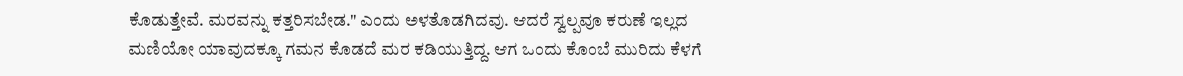ಕೊಡುತ್ತೇವೆ. ಮರವನ್ನು ಕತ್ತರಿಸಬೇಡ." ಎಂದು ಅಳತೊಡಗಿದವು. ಆದರೆ ಸ್ವಲ್ಪವೂ ಕರುಣೆ ಇಲ್ಲದ ಮಣಿಯೋ ಯಾವುದಕ್ಕೂ ಗಮನ ಕೊಡದೆ ಮರ ಕಡಿಯುತ್ತಿದ್ದ. ಆಗ ಒಂದು ಕೊಂಬೆ ಮುರಿದು ಕೆಳಗೆ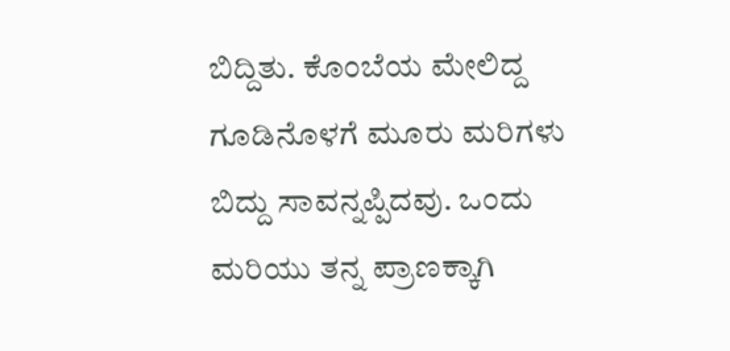ಬಿದ್ದಿತು. ಕೊಂಬೆಯ ಮೇಲಿದ್ದ ಗೂಡಿನೊಳಗೆ ಮೂರು ಮರಿಗಳು ಬಿದ್ದು ಸಾವನ್ನಪ್ಪಿದವು. ಒಂದು ಮರಿಯು ತನ್ನ ಪ್ರಾಣಕ್ಕಾಗಿ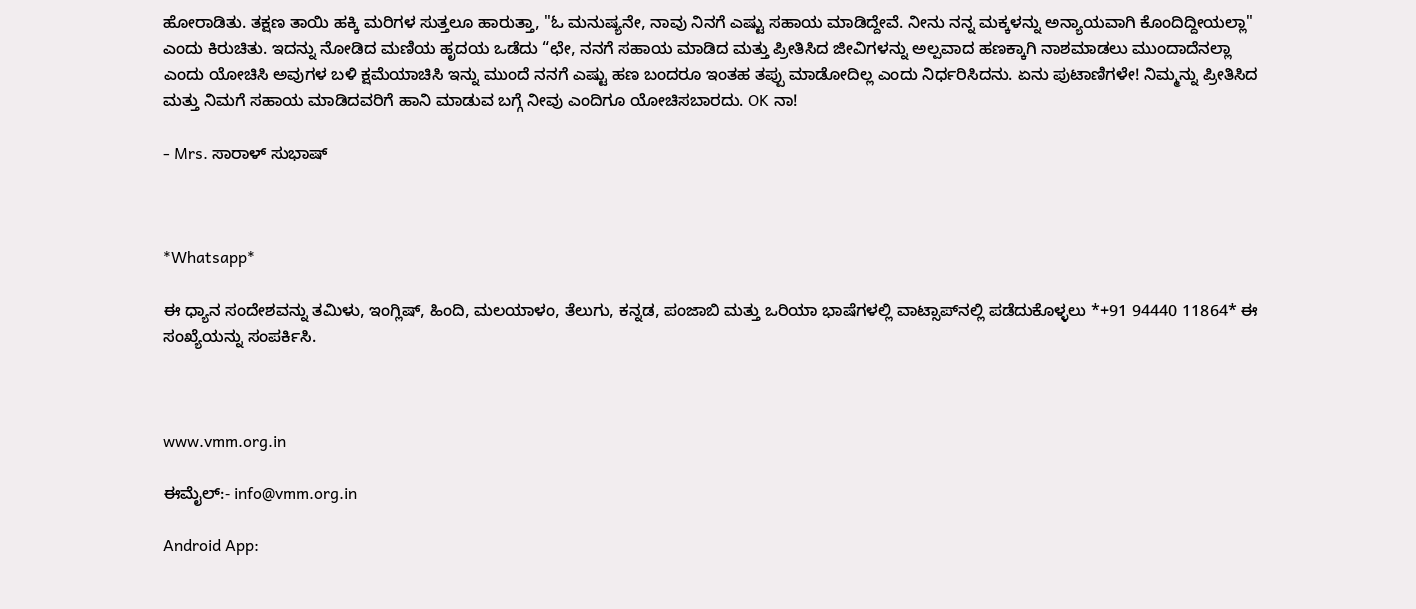ಹೋರಾಡಿತು. ತಕ್ಷಣ ತಾಯಿ ಹಕ್ಕಿ ಮರಿಗಳ ಸುತ್ತಲೂ ಹಾರುತ್ತಾ, "ಓ ಮನುಷ್ಯನೇ, ನಾವು ನಿನಗೆ ಎಷ್ಟು ಸಹಾಯ ಮಾಡಿದ್ದೇವೆ. ನೀನು ನನ್ನ ಮಕ್ಕಳನ್ನು ಅನ್ಯಾಯವಾಗಿ ಕೊಂದಿದ್ದೀಯಲ್ಲಾ" ಎಂದು ಕಿರುಚಿತು. ಇದನ್ನು ನೋಡಿದ ಮಣಿಯ ಹೃದಯ ಒಡೆದು “ಛೇ, ನನಗೆ ಸಹಾಯ ಮಾಡಿದ ಮತ್ತು ಪ್ರೀತಿಸಿದ ಜೀವಿಗಳನ್ನು ಅಲ್ಪವಾದ ಹಣಕ್ಕಾಗಿ ನಾಶಮಾಡಲು ಮುಂದಾದೆನಲ್ಲಾ ಎಂದು ಯೋಚಿಸಿ ಅವುಗಳ ಬಳಿ ಕ್ಷಮೆಯಾಚಿಸಿ ಇನ್ನು ಮುಂದೆ ನನಗೆ ಎಷ್ಟು ಹಣ ಬಂದರೂ ಇಂತಹ ತಪ್ಪು ಮಾಡೋದಿಲ್ಲ ಎಂದು ನಿರ್ಧರಿಸಿದನು. ಏನು ಪುಟಾಣಿಗಳೇ! ನಿಮ್ಮನ್ನು ಪ್ರೀತಿಸಿದ ಮತ್ತು ನಿಮಗೆ ಸಹಾಯ ಮಾಡಿದವರಿಗೆ ಹಾನಿ ಮಾಡುವ ಬಗ್ಗೆ ನೀವು ಎಂದಿಗೂ ಯೋಚಿಸಬಾರದು. OK ನಾ!

- Mrs. ಸಾರಾಳ್ ಸುಭಾಷ್



*Whatsapp*

ಈ ಧ್ಯಾನ ಸಂದೇಶವನ್ನು ತಮಿಳು, ಇಂಗ್ಲಿಷ್, ಹಿಂದಿ, ಮಲಯಾಳಂ, ತೆಲುಗು, ಕನ್ನಡ, ಪಂಜಾಬಿ ಮತ್ತು ಒರಿಯಾ ಭಾಷೆಗಳಲ್ಲಿ ವಾಟ್ಸಾಪ್‌ನಲ್ಲಿ ಪಡೆದುಕೊಳ್ಳಲು *+91 94440 11864* ಈ ಸಂಖ್ಯೆಯನ್ನು ಸಂಪರ್ಕಿಸಿ.



www.vmm.org.in

ಈಮೈಲ್:- info@vmm.org.in

Android App: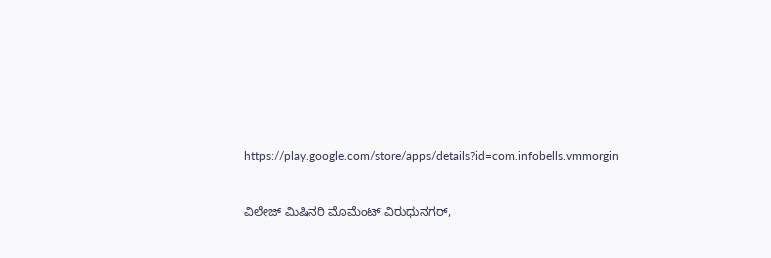https://play.google.com/store/apps/details?id=com.infobells.vmmorgin



ವಿಲೇಜ್ ಮಿಷಿನರಿ ಮೊಮೆಂಟ್ ವಿರುಧುನಗರ್,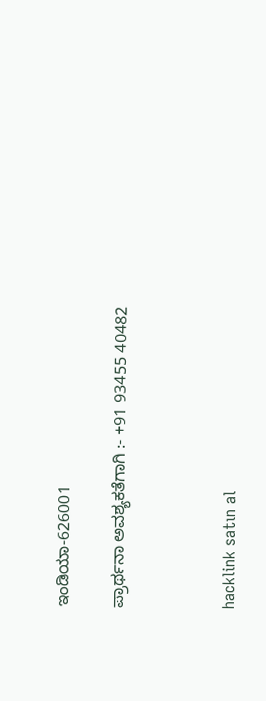ಇಂಡಿಯಾ-626001

ಪ್ರಾರ್ಥನಾ ಅವಶ್ಯಕತೆಗಾಗಿ :- +91 93455 40482



hacklink satın al